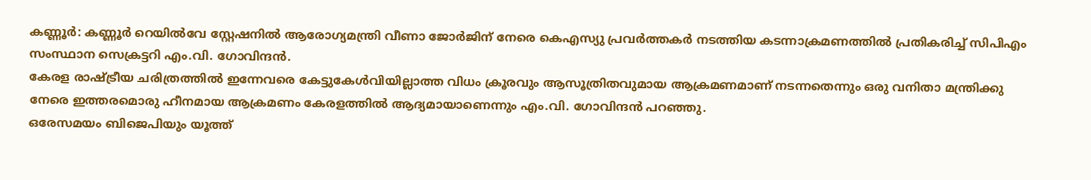കണ്ണൂർ: കണ്ണൂർ റെയിൽവേ സ്റ്റേഷനിൽ ആരോഗ്യമന്ത്രി വീണാ ജോർജിന് നേരെ കെഎസ്യു പ്രവർത്തകർ നടത്തിയ കടന്നാക്രമണത്തിൽ പ്രതികരിച്ച് സിപിഎം സംസ്ഥാന സെക്രട്ടറി എം.വി. ഗോവിന്ദൻ.
കേരള രാഷ്ട്രീയ ചരിത്രത്തിൽ ഇന്നേവരെ കേട്ടുകേൾവിയില്ലാത്ത വിധം ക്രൂരവും ആസൂത്രിതവുമായ ആക്രമണമാണ് നടന്നതെന്നും ഒരു വനിതാ മന്ത്രിക്കു നേരെ ഇത്തരമൊരു ഹീനമായ ആക്രമണം കേരളത്തിൽ ആദ്യമായാണെന്നും എം.വി. ഗോവിന്ദൻ പറഞ്ഞു.
ഒരേസമയം ബിജെപിയും യൂത്ത്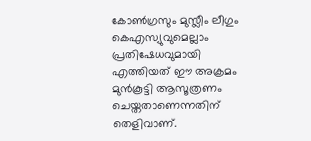കോൺഗ്രസും മുസ്ലീം ലീഗും കെഎസ്യുവുമെല്ലാം പ്രതിഷേധവുമായി എത്തിയത് ഈ അക്രമം മുൻകൂട്ടി ആസൂത്രണം ചെയ്തതാണെന്നതിന് തെളിവാണ്.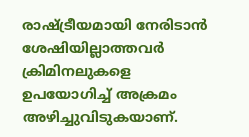രാഷ്ട്രീയമായി നേരിടാൻ ശേഷിയില്ലാത്തവർ ക്രിമിനലുകളെ ഉപയോഗിച്ച് അക്രമം അഴിച്ചുവിടുകയാണ്.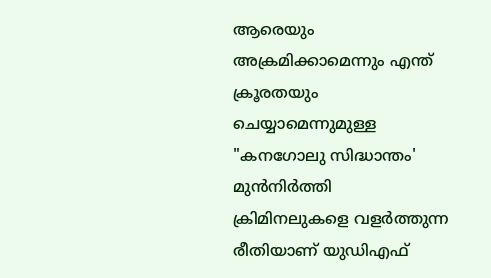ആരെയും അക്രമിക്കാമെന്നും എന്ത് ക്രൂരതയും ചെയ്യാമെന്നുമുള്ള "കനഗോലു സിദ്ധാന്തം' മുൻനിർത്തി ക്രിമിനലുകളെ വളർത്തുന്ന രീതിയാണ് യുഡിഎഫ്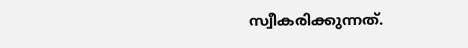സ്വീകരിക്കുന്നത്.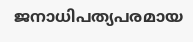ജനാധിപത്യപരമായ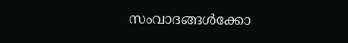സംവാദങ്ങൾക്കോ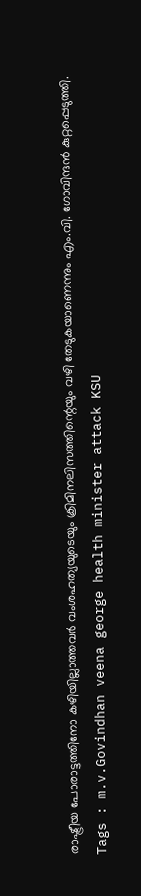രാഷ്ട്രീയ പോരാട്ടത്തിനോ കഴിയില്ലാത്തവർ വംശഹത്യയുടെയും ക്രിമിനലിസത്തിന്റെയും വഴി തേടുകയാണെന്നും എം.വി. ഗോവിന്ദൻ കുറ്റപ്പെടുത്തി.
Tags : m.v.Govindhan veena george health minister attack KSU